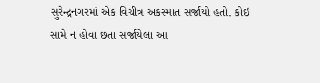સુરેન્દ્રનગરમાં એક વિચીત્ર અકસ્માત સર્જાયો હતો. કોઇ સામે ન હોવા છતા સર્જાયેલા આ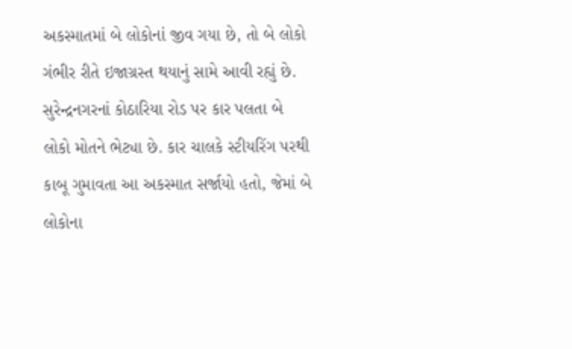અકસ્માતમાં બે લોકોનાં જીવ ગયા છે, તો બે લોકો ગંભીર રીતે ઇજાગ્રસ્ત થયાનું સામે આવી રહ્યું છે. સુરેન્દ્રનગરનાં કોઠારિયા રોડ પર કાર પલતા બે લોકો મોતને ભેટ્યા છે. કાર ચાલકે સ્ટીયરિંગ પરથી કાબૂ ગુમાવતા આ અકસ્માત સર્જાયો હતો, જેમાં બે લોકોના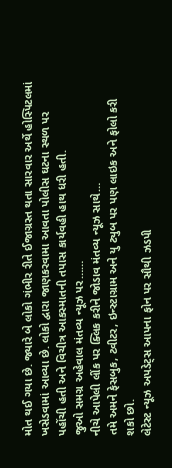મોત થઈ ગયા છે. જ્યારે બે લોકો ગંભીર રીતે ઈજાગ્રસ્ત થતા સારવાર અર્થે હોસ્પિટલમાં ખસેડવામાં આવ્યા છે. લોકો દ્વારા જાણકરવામા આવતા પોલીસ ઘટના સ્થળ પર પહોંચી હતી અને વિચીત્ર આકસ્માતની તપાસ કાર્યવહી હાથ ધરી હતી.
જુઓ સમગ્ર અહેવાલ મંતવ્ય ન્યૂઝ પર……
નીચે આપેલી લીંક પર ક્લિક કરીને જોડાવ મંતવ્ય ન્યૂઝ સાથે…
તમે અમને ફેસબુક, ટ્વીટર, ઇન્સ્ટાગ્રામ અને યુ ટ્યુબ પર પણ લાઇક અને ફોલો કરી શકો છો.
લેટેસ્ટ ન્યૂઝ અપડેટ્સ આપના ફોન પર સૌથી ઝડપી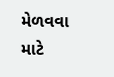મેળવવા માટે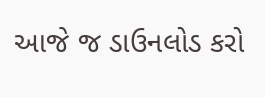આજે જ ડાઉનલોડ કરો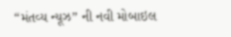“મંતવ્ય ન્યૂઝ” ની નવી મોબાઇલ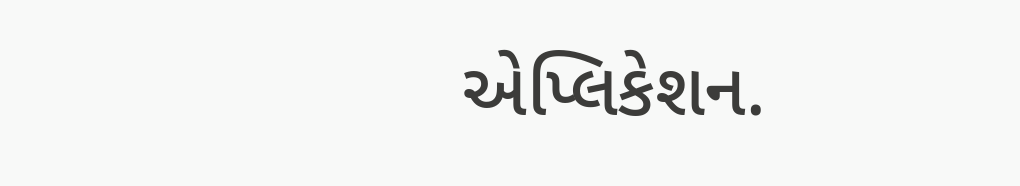એપ્લિકેશન.